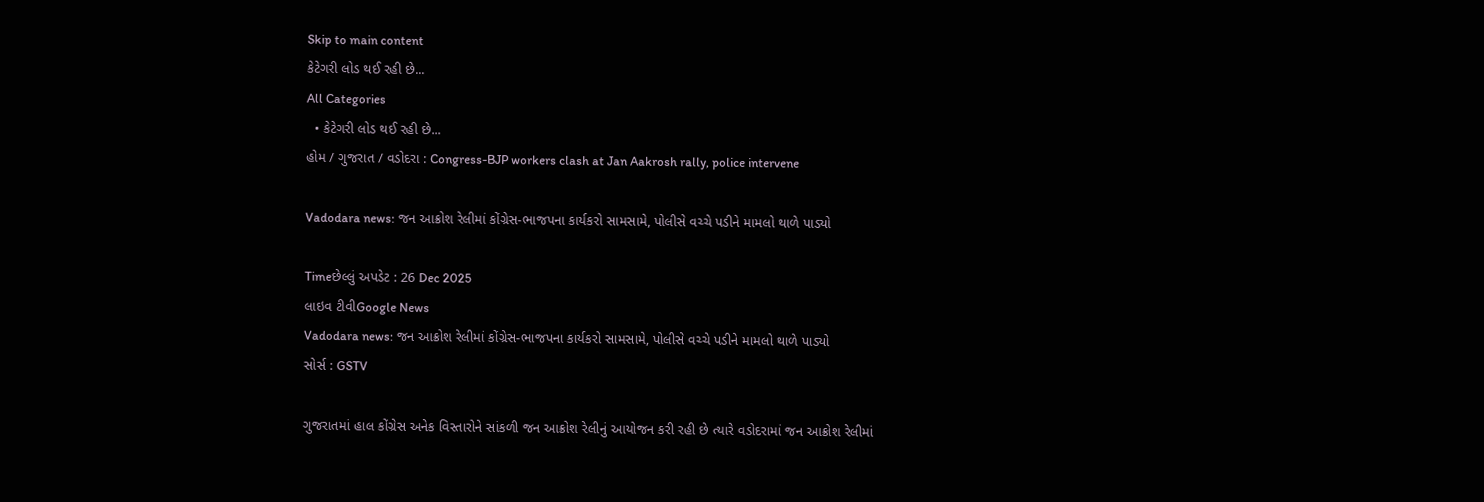Skip to main content
કેટેગરી લોડ થઈ રહી છે...
All Categories
  • કેટેગરી લોડ થઈ રહી છે...
હોમ / ગુજરાત / વડોદરા : Congress-BJP workers clash at Jan Aakrosh rally, police intervene

Vadodara news: જન આક્રોશ રેલીમાં કોંગ્રેસ-ભાજપના કાર્યકરો સામસામે, પોલીસે વચ્ચે પડીને મામલો થાળે પાડ્યો

Timeછેલ્લું અપડેટ : 26 Dec 2025
લાઇવ ટીવીGoogle News
Vadodara news: જન આક્રોશ રેલીમાં કોંગ્રેસ-ભાજપના કાર્યકરો સામસામે, પોલીસે વચ્ચે પડીને મામલો થાળે પાડ્યો
સોર્સ : GSTV

ગુજરાતમાં હાલ કોંગ્રેસ અનેક વિસ્તારોને સાંકળી જન આક્રોશ રેલીનું આયોજન કરી રહી છે ત્યારે વડોદરામાં જન આક્રોશ રેલીમાં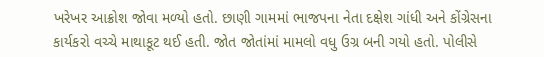ખરેખર આક્રોશ જોવા મળ્યો હતો. છાણી ગામમાં ભાજપના નેતા દક્ષેશ ગાંધી અને કોંગ્રેસના કાર્યકરો વચ્ચે માથાકૂટ થઈ હતી. જોત જોતાંમાં મામલો વધુ ઉગ્ર બની ગયો હતો. પોલીસે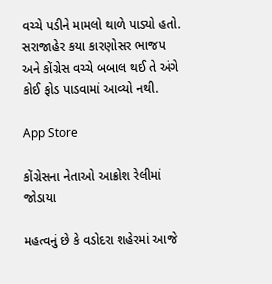વચ્ચે પડીને મામલો થાળે પાડ્યો હતો. સરાજાહેર કયા કારણોસર ભાજપ અને કોંગ્રેસ વચ્ચે બબાલ થઈ તે અંગે કોઈ ફોડ પાડવામાં આવ્યો નથી.

App Store

કોંગ્રેસના નેતાઓ આક્રોશ રેલીમાં જોડાયા

મહત્વનું છે કે વડોદરા શહેરમાં આજે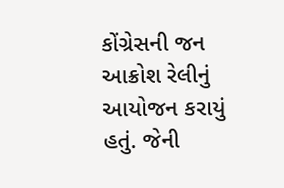કોંગ્રેસની જન આક્રોશ રેલીનું આયોજન કરાયું હતું. જેની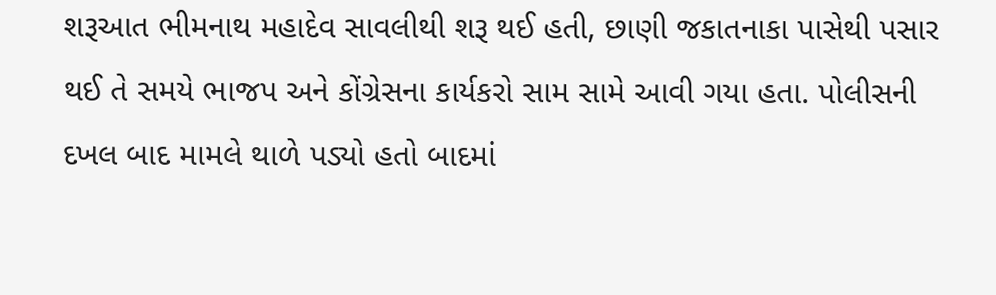શરૂઆત ભીમનાથ મહાદેવ સાવલીથી શરૂ થઈ હતી, છાણી જકાતનાકા પાસેથી પસાર થઈ તે સમયે ભાજપ અને કોંગ્રેસના કાર્યકરો સામ સામે આવી ગયા હતા. પોલીસની દખલ બાદ મામલે થાળે પડ્યો હતો બાદમાં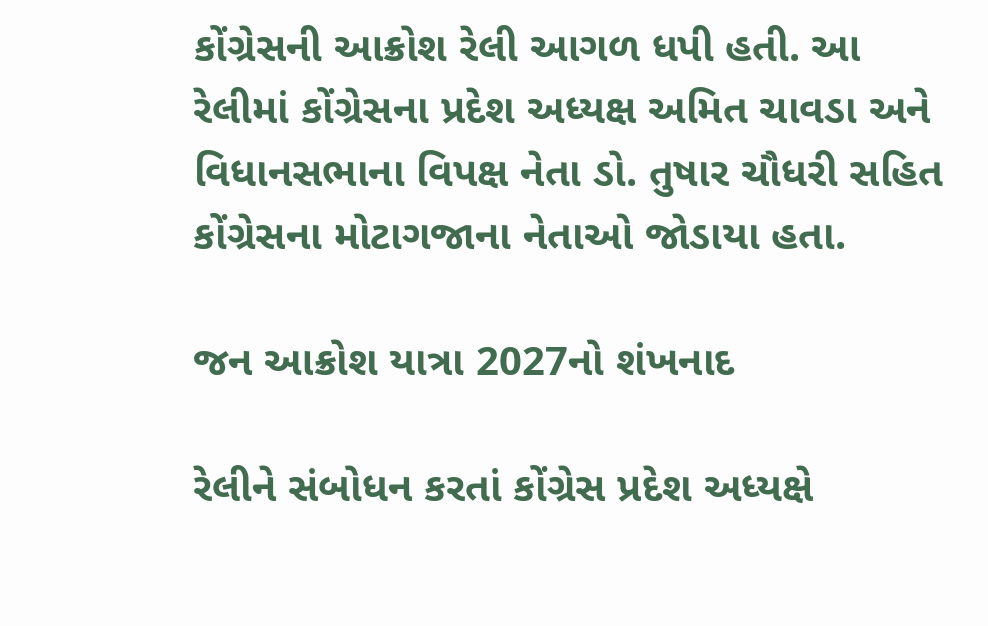કોંગ્રેસની આક્રોશ રેલી આગળ ધપી હતી. આ રેલીમાં કોંગ્રેસના પ્રદેશ અધ્યક્ષ અમિત ચાવડા અને વિધાનસભાના વિપક્ષ નેતા ડો. તુષાર ચૌધરી સહિત કોંગ્રેસના મોટાગજાના નેતાઓ જોડાયા હતા.

જન આક્રોશ યાત્રા 2027નો શંખનાદ

રેલીને સંબોધન કરતાં કોંગ્રેસ પ્રદેશ અધ્યક્ષે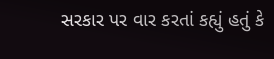સરકાર પર વાર કરતાં કહ્યું હતું કે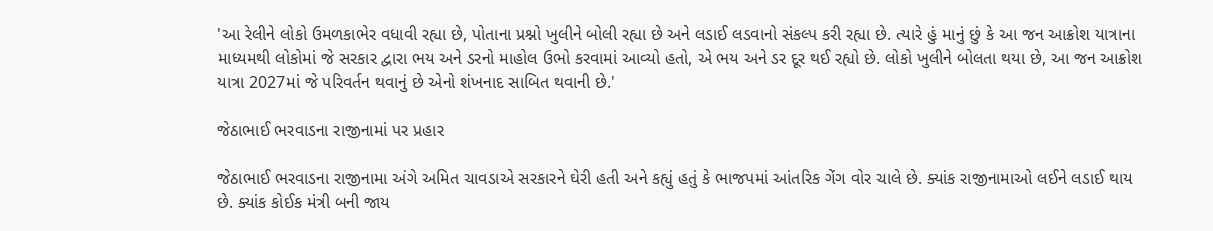'આ રેલીને લોકો ઉમળકાભેર વધાવી રહ્યા છે, પોતાના પ્રશ્નો ખુલીને બોલી રહ્યા છે અને લડાઈ લડવાનો સંકલ્પ કરી રહ્યા છે. ત્યારે હું માનું છું કે આ જન આક્રોશ યાત્રાના માધ્યમથી લોકોમાં જે સરકાર દ્વારા ભય અને ડરનો માહોલ ઉભો કરવામાં આવ્યો હતો, એ ભય અને ડર દૂર થઈ રહ્યો છે. લોકો ખુલીને બોલતા થયા છે, આ જન આક્રોશ યાત્રા 2027માં જે પરિવર્તન થવાનું છે એનો શંખનાદ સાબિત થવાની છે.'

જેઠાભાઈ ભરવાડના રાજીનામાં પર પ્રહાર

જેઠાભાઈ ભરવાડના રાજીનામા અંગે અમિત ચાવડાએ સરકારને ઘેરી હતી અને કહ્યું હતું કે ભાજપમાં આંતરિક ગેંગ વોર ચાલે છે. ક્યાંક રાજીનામાઓ લઈને લડાઈ થાય છે. ક્યાંક કોઈક મંત્રી બની જાય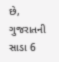છે, ગુજરાતની સાડા 6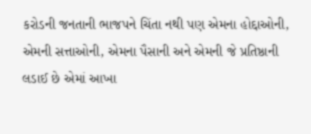કરોડની જનતાની ભાજપને ચિંતા નથી પણ એમના હોદ્દાઓની, એમની સત્તાઓની, એમના પૈસાની અને એમની જે પ્રતિષ્ઠાની લડાઈ છે એમાં આખા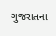ગુજરાતના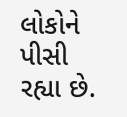લોકોને પીસી રહ્યા છે.